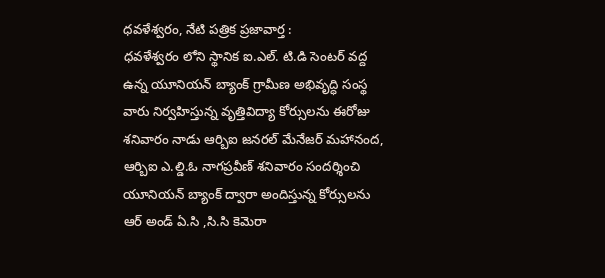ధవళేశ్వరం, నేటి పత్రిక ప్రజావార్త :
ధవళేశ్వరం లోని స్థానిక ఐ.ఎల్. టి.డి సెంటర్ వద్ద ఉన్న యూనియన్ బ్యాంక్ గ్రామీణ అభివృద్ధి సంస్థ వారు నిర్వహిస్తున్న వృత్తివిద్యా కోర్సులను ఈరోజు శనివారం నాడు ఆర్బిఐ జనరల్ మేనేజర్ మహానంద, ఆర్బిఐ ఎ.ల్డి.ఓ నాగప్రవీణ్ శనివారం సందర్శించి యూనియన్ బ్యాంక్ ద్వారా అందిస్తున్న కోర్సులను ఆర్ అండ్ ఏ.సి ,సి.సి కెమెరా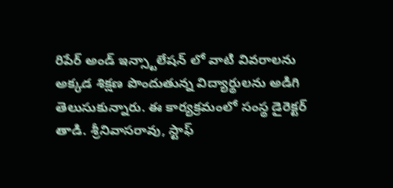రిపేర్ అండ్ ఇన్స్టాలేషన్ లో వాటి వివరాలను అక్కడ శిక్షణ పొందుతున్న విద్యార్థులను అడిగి తెలుసుకున్నారు. ఈ కార్యక్రమంలో సంస్థ డైరెక్టర్ తాడి. శ్రీనివాసరావు, స్టాఫ్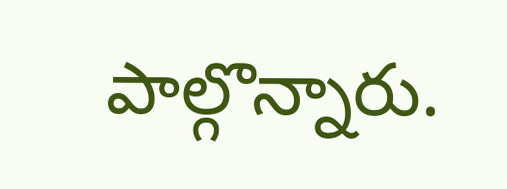పాల్గొన్నారు.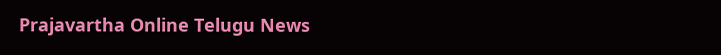Prajavartha Online Telugu News